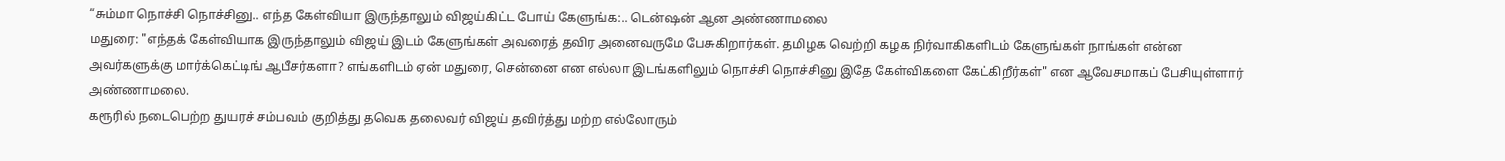“சும்மா நொச்சி நொச்சினு.. எந்த கேள்வியா இருந்தாலும் விஜய்கிட்ட போய் கேளுங்க:.. டென்ஷன் ஆன அண்ணாமலை
மதுரை: "எந்தக் கேள்வியாக இருந்தாலும் விஜய் இடம் கேளுங்கள் அவரைத் தவிர அனைவருமே பேசுகிறார்கள். தமிழக வெற்றி கழக நிர்வாகிகளிடம் கேளுங்கள் நாங்கள் என்ன அவர்களுக்கு மார்க்கெட்டிங் ஆபீசர்களா? எங்களிடம் ஏன் மதுரை, சென்னை என எல்லா இடங்களிலும் நொச்சி நொச்சினு இதே கேள்விகளை கேட்கிறீர்கள்" என ஆவேசமாகப் பேசியுள்ளார் அண்ணாமலை.
கரூரில் நடைபெற்ற துயரச் சம்பவம் குறித்து தவெக தலைவர் விஜய் தவிர்த்து மற்ற எல்லோரும்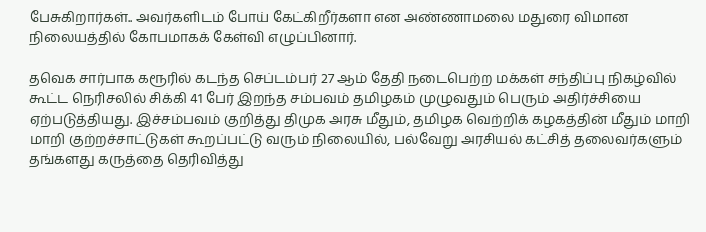பேசுகிறார்கள்.. அவர்களிடம் போய் கேட்கிறீர்களா என அண்ணாமலை மதுரை விமான நிலையத்தில் கோபமாகக் கேள்வி எழுப்பினார்.

தவெக சார்பாக கரூரில் கடந்த செப்டம்பர் 27 ஆம் தேதி நடைபெற்ற மக்கள் சந்திப்பு நிகழ்வில் கூட்ட நெரிசலில் சிக்கி 41 பேர் இறந்த சம்பவம் தமிழகம் முழுவதும் பெரும் அதிர்ச்சியை ஏற்படுத்தியது. இச்சம்பவம் குறித்து திமுக அரசு மீதும், தமிழக வெற்றிக் கழகத்தின் மீதும் மாறி மாறி குற்றச்சாட்டுகள் கூறப்பட்டு வரும் நிலையில், பல்வேறு அரசியல் கட்சித் தலைவர்களும் தங்களது கருத்தை தெரிவித்து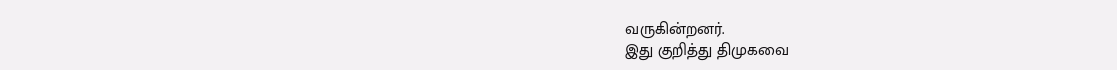வருகின்றனர்.
இது குறித்து திமுகவை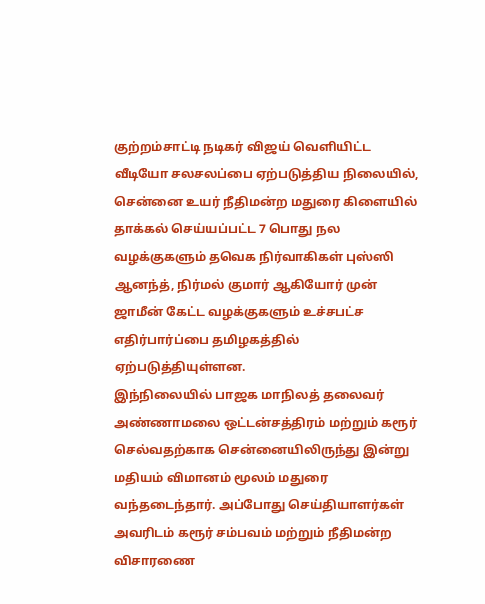குற்றம்சாட்டி நடிகர் விஜய் வெளியிட்ட வீடியோ சலசலப்பை ஏற்படுத்திய நிலையில், சென்னை உயர் நீதிமன்ற மதுரை கிளையில் தாக்கல் செய்யப்பட்ட 7 பொது நல வழக்குகளும் தவெக நிர்வாகிகள் புஸ்ஸி ஆனந்த், நிர்மல் குமார் ஆகியோர் முன் ஜாமீன் கேட்ட வழக்குகளும் உச்சபட்ச எதிர்பார்ப்பை தமிழகத்தில் ஏற்படுத்தியுள்ளன.
இந்நிலையில் பாஜக மாநிலத் தலைவர் அண்ணாமலை ஒட்டன்சத்திரம் மற்றும் கரூர் செல்வதற்காக சென்னையிலிருந்து இன்று மதியம் விமானம் மூலம் மதுரை வந்தடைந்தார். அப்போது செய்தியாளர்கள் அவரிடம் கரூர் சம்பவம் மற்றும் நீதிமன்ற விசாரணை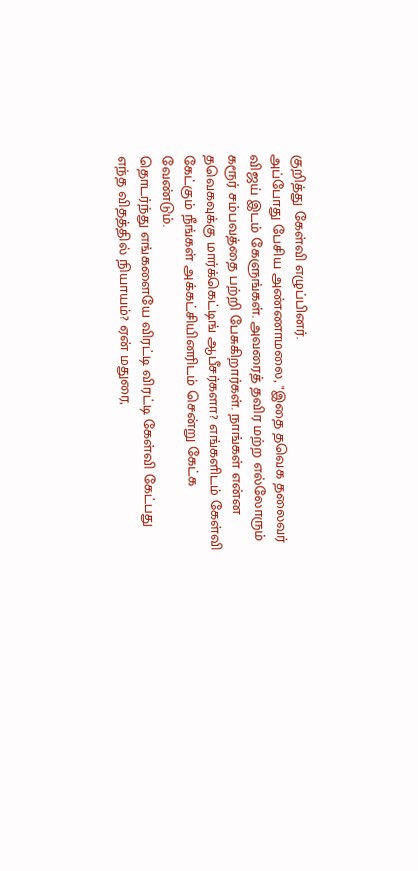குறித்து கேள்வி எழுப்பினர்.
அப்போது பேசிய அண்ணாமலை, "இதை தவெக தலைவர் விஜய் இடம் கேளுங்கள். அவரைத் தவிர மற்ற எல்லோரும் கரூர் சம்பவத்தை பற்றி பேசுகிறார்கள். நாங்கள் என்ன தவெகவுக்கு மார்க்கெட்டிங் ஆபீசர்களா? எங்களிடம் கேள்வி கேட்கும் நீங்கள் அக்கட்சியினரிடம் சென்று கேட்க வேண்டும்.
தொடர்ந்து எங்களையே விரட்டி விரட்டி கேள்வி கேட்பது எந்த விதத்தில் நியாயம்? ஏன் மதுரை,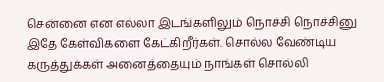சென்னை என எல்லா இடங்களிலும் நொச்சி நொச்சினு இதே கேள்விகளை கேட்கிறீர்கள். சொல்ல வேண்டிய கருத்துக்கள் அனைத்தையும் நாங்கள் சொல்லி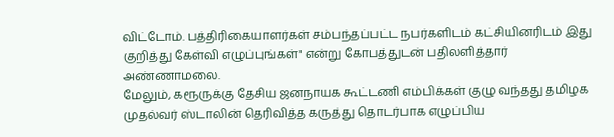விட்டோம். பத்திரிகையாளர்கள் சம்பந்தப்பட்ட நபர்களிடம் கட்சியினரிடம் இது குறித்து கேள்வி எழுப்புங்கள்" என்று கோபத்துடன் பதிலளித்தார் அண்ணாமலை.
மேலும், கரூருக்கு தேசிய ஜனநாயக கூட்டணி எம்பிக்கள் குழு வந்தது தமிழக முதல்வர் ஸ்டாலின் தெரிவித்த கருத்து தொடர்பாக எழுப்பிய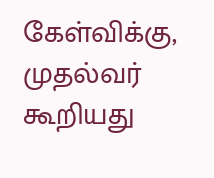கேள்விக்கு, முதல்வர் கூறியது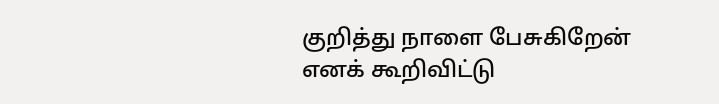குறித்து நாளை பேசுகிறேன் எனக் கூறிவிட்டு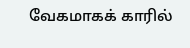வேகமாகக் காரில்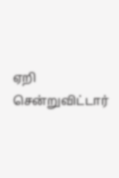ஏறி சென்றுவிட்டார்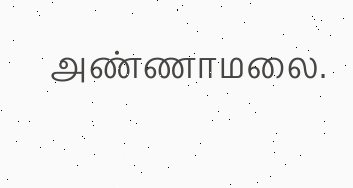அண்ணாமலை.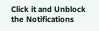Click it and Unblock the Notifications